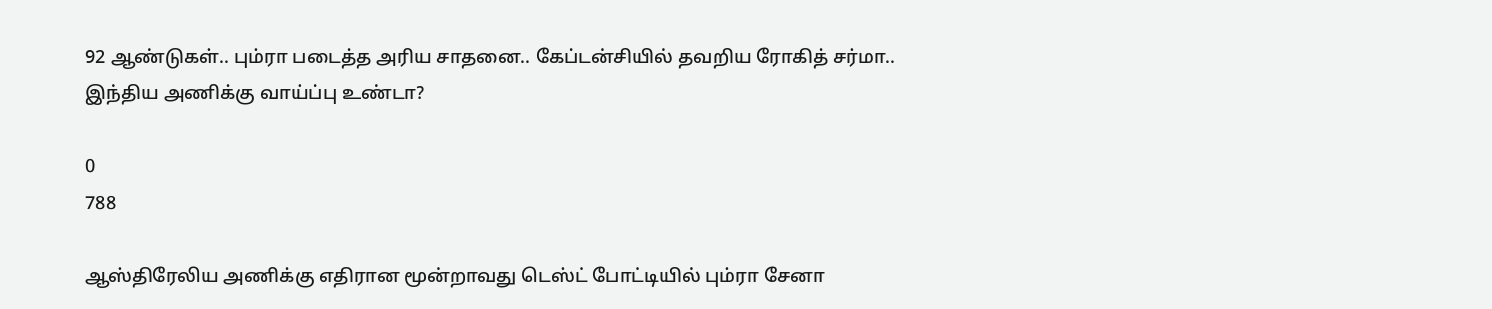92 ஆண்டுகள்.. பும்ரா படைத்த அரிய சாதனை.. கேப்டன்சியில் தவறிய ரோகித் சர்மா.. இந்திய அணிக்கு வாய்ப்பு உண்டா?

0
788

ஆஸ்திரேலிய அணிக்கு எதிரான மூன்றாவது டெஸ்ட் போட்டியில் பும்ரா சேனா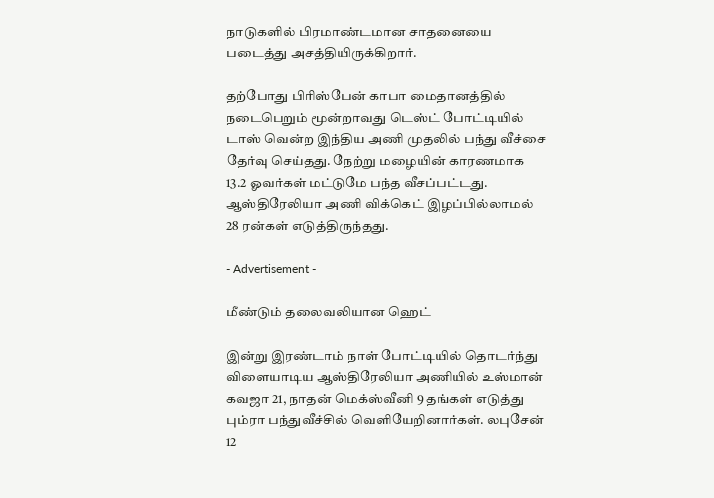நாடுகளில் பிரமாண்டமான சாதனையை படைத்து அசத்தியிருக்கிறார்.

தற்போது பிரிஸ்பேன் காபா மைதானத்தில் நடைபெறும் மூன்றாவது டெஸ்ட் போட்டியில் டாஸ் வென்ற இந்திய அணி முதலில் பந்து வீச்சை தேர்வு செய்தது. நேற்று மழையின் காரணமாக 13.2 ஓவர்கள் மட்டுமே பந்த வீசப்பட்டது. ஆஸ்திரேலியா அணி விக்கெட் இழப்பில்லாமல் 28 ரன்கள் எடுத்திருந்தது.

- Advertisement -

மீண்டும் தலைவலியான ஹெட்

இன்று இரண்டாம் நாள் போட்டியில் தொடர்ந்து விளையாடிய ஆஸ்திரேலியா அணியில் உஸ்மான் கவஜா 21, நாதன் மெக்ஸ்வீனி 9 தங்கள் எடுத்து பும்ரா பந்துவீச்சில் வெளியேறினார்கள். லபுசேன் 12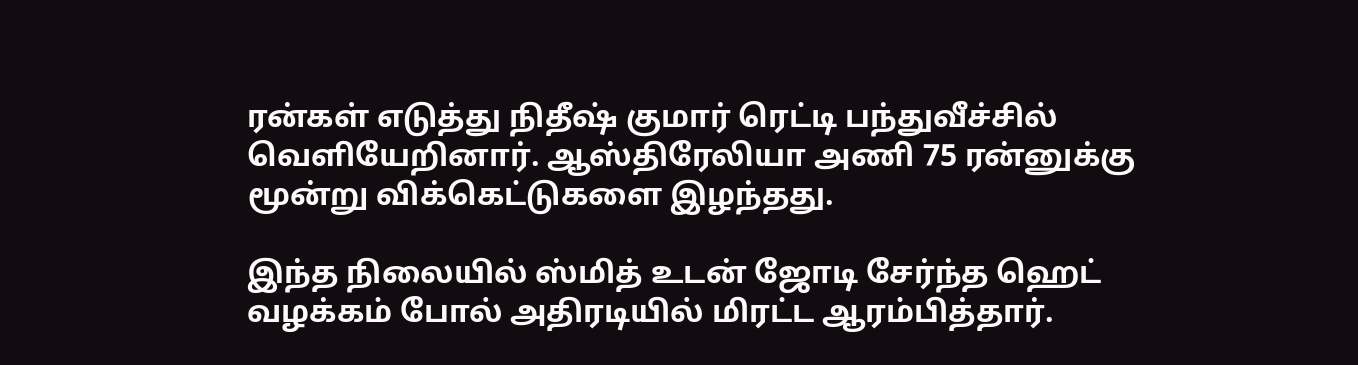ரன்கள் எடுத்து நிதீஷ் குமார் ரெட்டி பந்துவீச்சில் வெளியேறினார். ஆஸ்திரேலியா அணி 75 ரன்னுக்கு மூன்று விக்கெட்டுகளை இழந்தது.

இந்த நிலையில் ஸ்மித் உடன் ஜோடி சேர்ந்த ஹெட் வழக்கம் போல் அதிரடியில் மிரட்ட ஆரம்பித்தார்.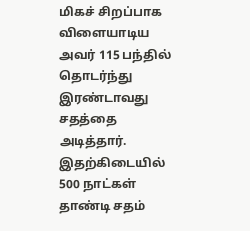மிகச் சிறப்பாக விளையாடிய அவர் 115 பந்தில் தொடர்ந்து இரண்டாவது சதத்தை அடித்தார். இதற்கிடையில் 500 நாட்கள் தாண்டி சதம்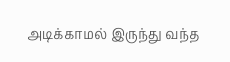அடிக்காமல் இருந்து வந்த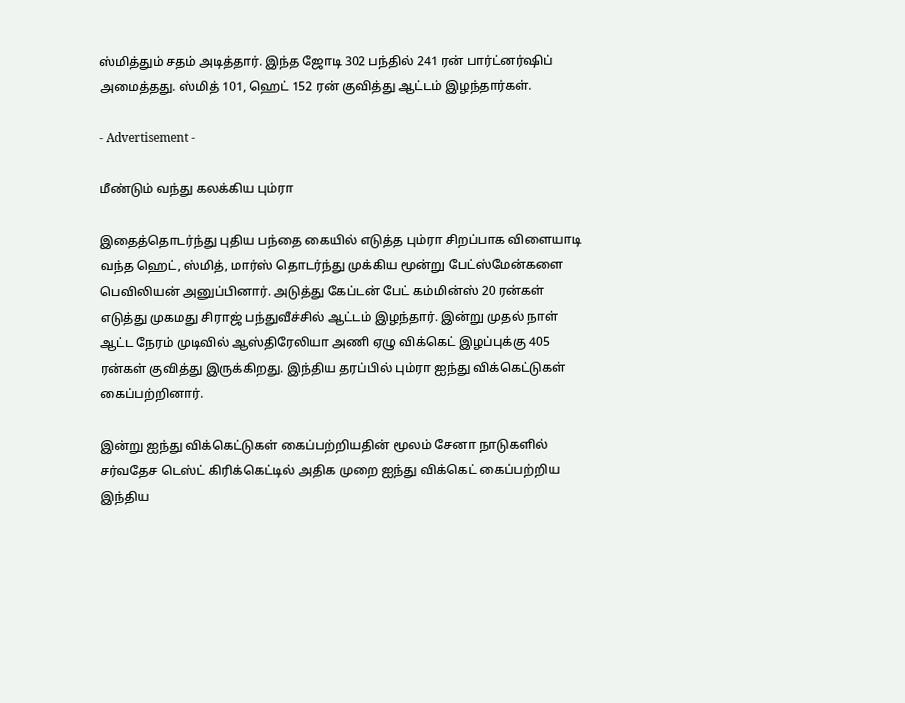ஸ்மித்தும் சதம் அடித்தார். இந்த ஜோடி 302 பந்தில் 241 ரன் பார்ட்னர்ஷிப் அமைத்தது. ஸ்மித் 101, ஹெட் 152 ரன் குவித்து ஆட்டம் இழந்தார்கள்.

- Advertisement -

மீண்டும் வந்து கலக்கிய பும்ரா

இதைத்தொடர்ந்து புதிய பந்தை கையில் எடுத்த பும்ரா சிறப்பாக விளையாடி வந்த ஹெட், ஸ்மித், மார்ஸ் தொடர்ந்து முக்கிய மூன்று பேட்ஸ்மேன்களை பெவிலியன் அனுப்பினார். அடுத்து கேப்டன் பேட் கம்மின்ஸ் 20 ரன்கள் எடுத்து முகமது சிராஜ் பந்துவீச்சில் ஆட்டம் இழந்தார். இன்று முதல் நாள் ஆட்ட நேரம் முடிவில் ஆஸ்திரேலியா அணி ஏழு விக்கெட் இழப்புக்கு 405 ரன்கள் குவித்து இருக்கிறது. இந்திய தரப்பில் பும்ரா ஐந்து விக்கெட்டுகள் கைப்பற்றினார்.

இன்று ஐந்து விக்கெட்டுகள் கைப்பற்றியதின் மூலம் சேனா நாடுகளில் சர்வதேச டெஸ்ட் கிரிக்கெட்டில் அதிக முறை ஐந்து விக்கெட் கைப்பற்றிய இந்திய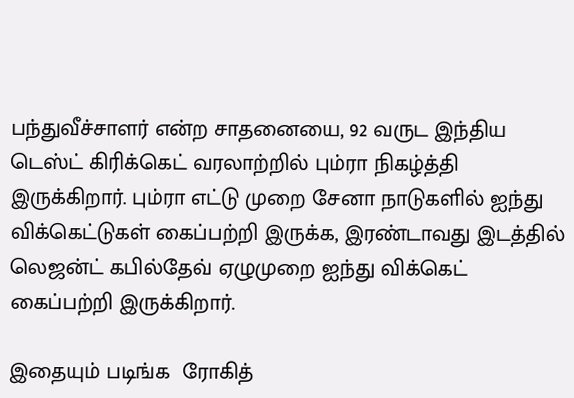பந்துவீச்சாளர் என்ற சாதனையை, 92 வருட இந்திய டெஸ்ட் கிரிக்கெட் வரலாற்றில் பும்ரா நிகழ்த்தி இருக்கிறார். பும்ரா எட்டு முறை சேனா நாடுகளில் ஐந்து விக்கெட்டுகள் கைப்பற்றி இருக்க, இரண்டாவது இடத்தில் லெஜன்ட் கபில்தேவ் ஏழுமுறை ஐந்து விக்கெட் கைப்பற்றி இருக்கிறார்.

இதையும் படிங்க  ரோகித்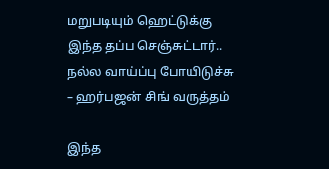மறுபடியும் ஹெட்டுக்கு இந்த தப்ப செஞ்சுட்டார்.. நல்ல வாய்ப்பு போயிடுச்சு – ஹர்பஜன் சிங் வருத்தம்

இந்த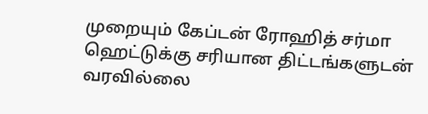முறையும் கேப்டன் ரோஹித் சர்மா ஹெட்டுக்கு சரியான திட்டங்களுடன் வரவில்லை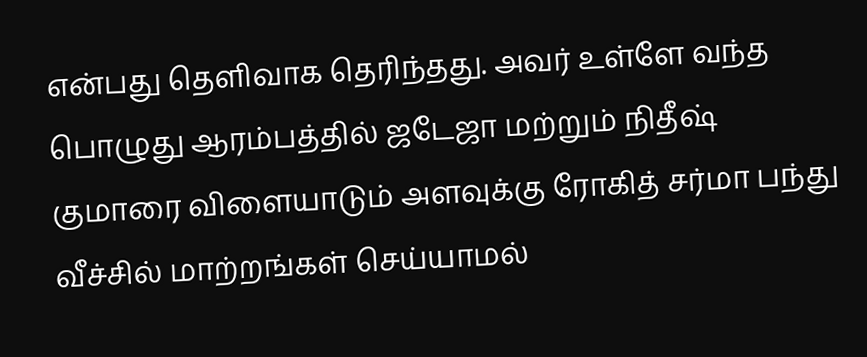என்பது தெளிவாக தெரிந்தது. அவர் உள்ளே வந்த பொழுது ஆரம்பத்தில் ஜடேஜா மற்றும் நிதீஷ் குமாரை விளையாடும் அளவுக்கு ரோகித் சர்மா பந்து வீச்சில் மாற்றங்கள் செய்யாமல்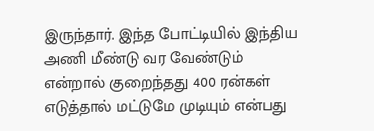இருந்தார். இந்த போட்டியில் இந்திய அணி மீண்டு வர வேண்டும் என்றால் குறைந்தது 400 ரன்கள் எடுத்தால் மட்டுமே முடியும் என்பது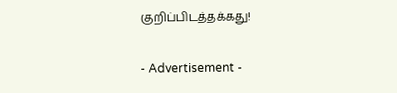குறிப்பிடத்தக்கது!

- Advertisement -